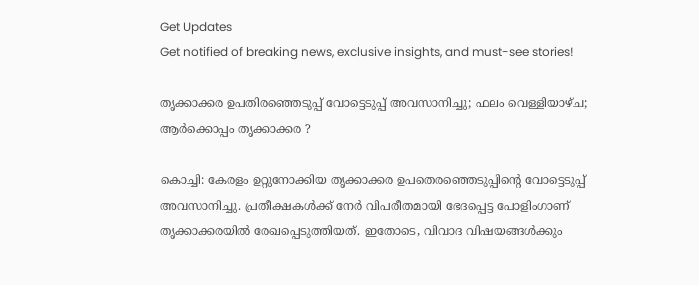Get Updates
Get notified of breaking news, exclusive insights, and must-see stories!

തൃക്കാക്കര ഉപതിരഞ്ഞെടുപ്പ് വോട്ടെടുപ്പ് അവസാനിച്ചു; ഫലം വെള്ളിയാഴ്ച; ആർക്കൊപ്പം തൃക്കാക്കര ?

കൊച്ചി: കേരളം ഉറ്റുനോക്കിയ തൃക്കാക്കര ഉപതെരഞ്ഞെടുപ്പിന്റെ വോട്ടെടുപ്പ് അവസാനിച്ചു. പ്രതീക്ഷകൾക്ക് നേർ വിപരീതമായി ഭേദപ്പെട്ട പോളിംഗാണ് തൃക്കാക്കരയിൽ രേഖപ്പെടുത്തിയത്. ഇതോടെ, വിവാദ വിഷയങ്ങൾക്കും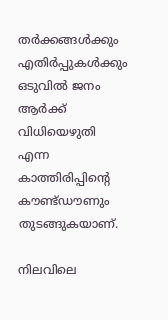തർക്കങ്ങൾക്കും എതിർപ്പുകൾക്കും ഒടുവിൽ ജനം ആർക്ക് വിധിയെഴുതി എന്ന കാത്തിരിപ്പിന്റെ കൗണ്ട്ഡൗണും തുടങ്ങുകയാണ്.

നിലവിലെ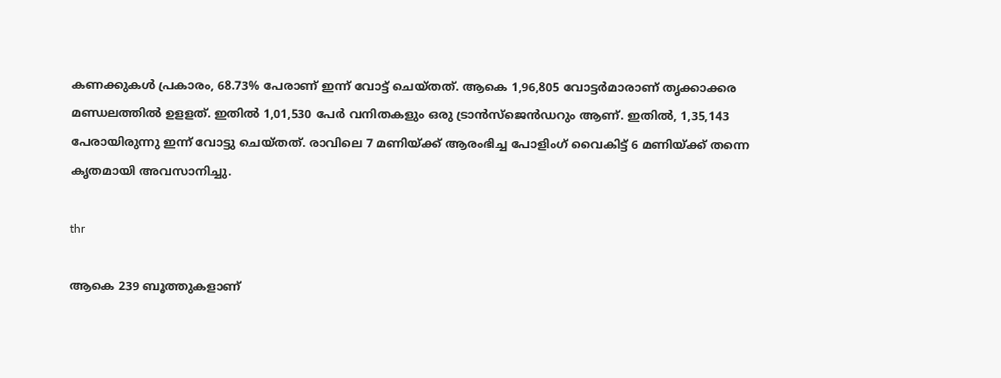കണക്കുകൾ പ്രകാരം, 68.73% പേരാണ് ഇന്ന് വോട്ട് ചെയ്തത്. ആകെ 1,96,805 വോട്ടർമാരാണ് തൃക്കാക്കര മണ്ഡലത്തിൽ ഉളളത്. ഇതിൽ 1,01,530 പേർ വനിതകളും ഒരു ട്രാൻസ്ജെൻഡറും ആണ്. ഇതിൽ, 1,35,143 പേരായിരുന്നു ഇന്ന് വോട്ടു ചെയ്തത്. രാവിലെ 7 മണിയ്ക്ക് ആരംഭിച്ച പോളിംഗ് വൈകിട്ട് 6 മണിയ്ക്ക് തന്നെ കൃതമായി അവസാനിച്ചു.

thr

ആകെ 239 ബൂത്തുകളാണ്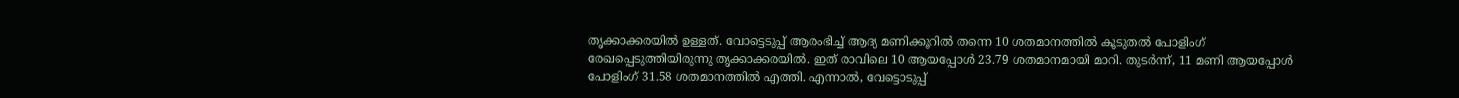തൃക്കാക്കരയിൽ ഉള്ളത്. വോട്ടെടുപ്പ് ആരംഭിച്ച് ആദ്യ മണിക്കൂറിൽ തന്നെ 10 ശതമാനത്തിൽ കൂടുതൽ പോളിംഗ് രേഖപ്പെടുത്തിയിരുന്നു തൃക്കാക്കരയിൽ. ഇത് രാവിലെ 10 ആയപ്പോൾ 23.79 ശതമാനമായി മാറി. തുടർന്ന്, 11 മണി ആയപ്പോൾ പോളിംഗ് 31.58 ശതമാനത്തിൽ എത്തി. എന്നാൽ, വേട്ടൊടുപ്പ്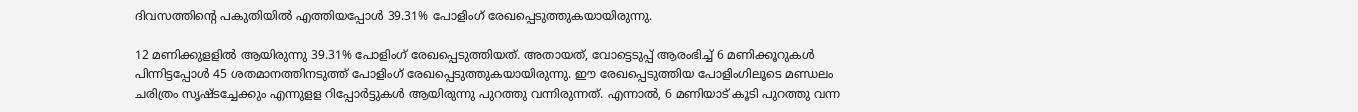ദിവസത്തിന്റെ പകുതിയിൽ എത്തിയപ്പോൾ 39.31% പോളിംഗ് രേഖപ്പെടുത്തുകയായിരുന്നു.

12 മണിക്കുളളിൽ ആയിരുന്നു 39.31% പോളിംഗ് രേഖപ്പെടുത്തിയത്. അതായത്, വോട്ടെടുപ്പ് ആരംഭിച്ച് 6 മണിക്കൂറുകൾ പിന്നിട്ടപ്പോൾ 45 ശതമാനത്തിനടുത്ത് പോളിംഗ് രേഖപ്പെടുത്തുകയായിരുന്നു. ഈ രേഖപ്പെടുത്തിയ പോളിംഗിലൂടെ മണ്ഡലം ചരിത്രം സൃഷ്ടച്ചേക്കും എന്നുളള റിപ്പോർട്ടുകൾ ആയിരുന്നു പുറത്തു വന്നിരുന്നത്. എന്നാൽ, 6 മണിയാട് കൂടി പുറത്തു വന്ന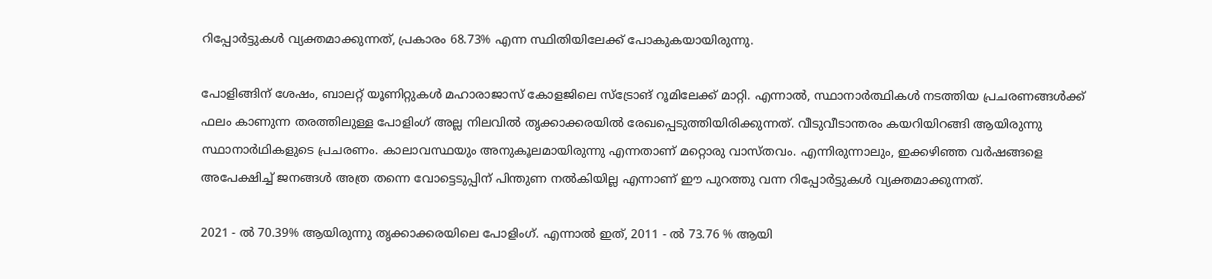റിപ്പോർട്ടുകൾ വ്യക്തമാക്കുന്നത്, പ്രകാരം 68.73% എന്ന സ്ഥിതിയിലേക്ക് പോകുകയായിരുന്നു.

പോളിങ്ങിന് ശേഷം, ബാലറ്റ് യൂണിറ്റുകൾ മഹാരാജാസ് കോളജിലെ സ്ട്രോങ് റൂമിലേക്ക് മാറ്റി. എന്നാൽ, സ്ഥാനാർത്ഥികൾ നടത്തിയ പ്രചരണങ്ങൾക്ക് ഫലം കാണുന്ന തരത്തിലുള്ള പോളിംഗ് അല്ല നിലവിൽ തൃക്കാക്കരയിൽ രേഖപ്പെടുത്തിയിരിക്കുന്നത്. വീടുവീടാന്തരം കയറിയിറങ്ങി ആയിരുന്നു സ്ഥാനാർഥികളുടെ പ്രചരണം. കാലാവസ്ഥയും അനുകൂലമായിരുന്നു എന്നതാണ് മറ്റൊരു വാസ്തവം. എന്നിരുന്നാലും, ഇക്കഴിഞ്ഞ വർഷങ്ങളെ അപേക്ഷിച്ച് ജനങ്ങൾ അത്ര തന്നെ വോട്ടെടുപ്പിന് പിന്തുണ നൽകിയില്ല എന്നാണ് ഈ പുറത്തു വന്ന റിപ്പോർട്ടുകൾ വ്യക്തമാക്കുന്നത്.

2021 - ൽ 70.39% ആയിരുന്നു തൃക്കാക്കരയിലെ പോളിംഗ്. എന്നാൽ ഇത്, 2011 - ൽ 73.76 % ആയി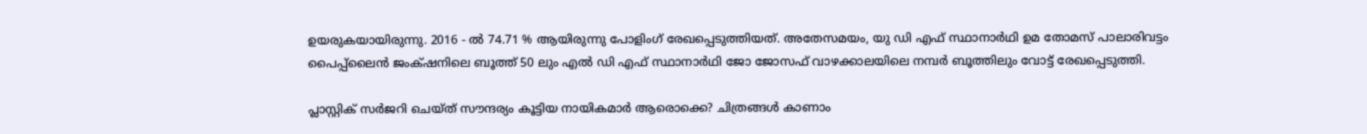ഉയരുകയായിരുന്നു. 2016 - ൽ 74.71 % ആയിരുന്നു പോളിംഗ് രേഖപ്പെടുത്തിയത്. അതേസമയം, യു ഡി എഫ് സ്ഥാനാർഥി ഉമ തോമസ് പാലാരിവട്ടം പൈപ്പ്‌ലൈൻ ജംക്‌ഷനിലെ ബൂത്ത് 50 ലും എൽ ഡി എഫ് സ്ഥാനാർഥി ജോ ജോസഫ് വാഴക്കാലയിലെ നമ്പർ ബൂത്തിലും വോട്ട് രേഖപ്പെടുത്തി.

പ്ലാസ്റ്റിക് സർജറി ചെയ്ത് സൗന്ദര്യം കൂട്ടിയ നായികമാര്‍ ആരൊക്കെ? ചിത്രങ്ങള്‍ കാണാം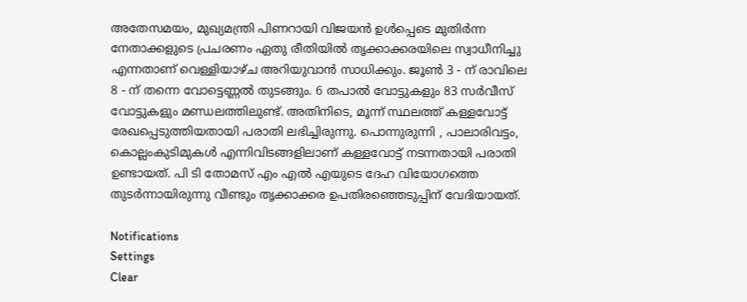അതേസമയം, മുഖ്യമന്ത്രി പിണറായി വിജയൻ ഉൾപ്പെടെ മുതിർന്ന നേതാക്കളുടെ പ്രചരണം ഏതു രീതിയിൽ തൃക്കാക്കരയിലെ സ്വാധീനിച്ചു എന്നതാണ് വെള്ളിയാഴ്ച അറിയുവാൻ സാധിക്കും. ജൂൺ 3 - ന് രാവിലെ 8 - ന് തന്നെ വോട്ടെണ്ണൽ തുടങ്ങും. 6 തപാൽ വോട്ടുകളും 83 സർവീസ് വോട്ടുകളും മണ്ഡലത്തിലുണ്ട്. അതിനിടെ, മൂന്ന് സ്ഥലത്ത് കള്ളവോട്ട് രേഖപ്പെടുത്തിയതായി പരാതി ലഭിച്ചിരുന്നു. പൊന്നുരുന്നി , പാലാരിവട്ടം, കൊല്ലംകുടിമുകൾ എന്നിവിടങ്ങളിലാണ് കള്ളവോട്ട് നടന്നതായി പരാതി ഉണ്ടായത്. പി ടി തോമസ് എം എൽ എയുടെ ദേഹ വിയോഗത്തെ തുടർന്നായിരുന്നു വീണ്ടും തൃക്കാക്കര ഉപതിരഞ്ഞെടുപ്പിന് വേദിയായത്.

Notifications
Settings
Clear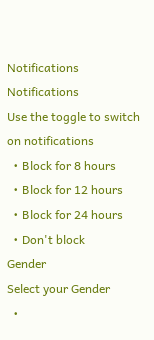Notifications
Notifications
Use the toggle to switch on notifications
  • Block for 8 hours
  • Block for 12 hours
  • Block for 24 hours
  • Don't block
Gender
Select your Gender
  •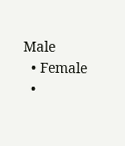Male
  • Female
  •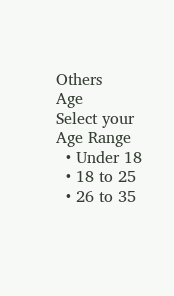Others
Age
Select your Age Range
  • Under 18
  • 18 to 25
  • 26 to 35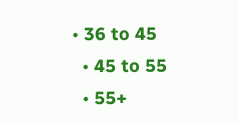• 36 to 45
  • 45 to 55
  • 55+